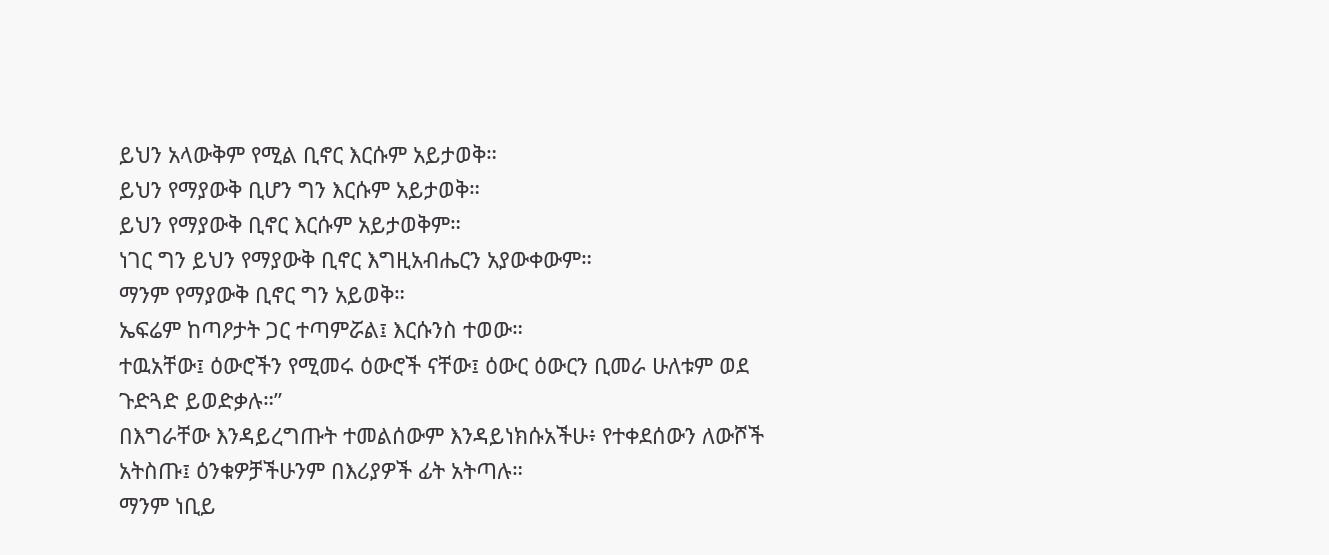ይህን አላውቅም የሚል ቢኖር እርሱም አይታወቅ።
ይህን የማያውቅ ቢሆን ግን እርሱም አይታወቅ።
ይህን የማያውቅ ቢኖር እርሱም አይታወቅም።
ነገር ግን ይህን የማያውቅ ቢኖር እግዚአብሔርን አያውቀውም።
ማንም የማያውቅ ቢኖር ግን አይወቅ።
ኤፍሬም ከጣዖታት ጋር ተጣምሯል፤ እርሱንስ ተወው።
ተዉአቸው፤ ዕውሮችን የሚመሩ ዕውሮች ናቸው፤ ዕውር ዕውርን ቢመራ ሁለቱም ወደ ጉድጓድ ይወድቃሉ።”
በእግራቸው እንዳይረግጡት ተመልሰውም እንዳይነክሱአችሁ፥ የተቀደሰውን ለውሾች አትስጡ፤ ዕንቁዎቻችሁንም በእሪያዎች ፊት አትጣሉ።
ማንም ነቢይ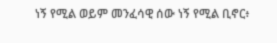ነኝ የሚል ወይም መንፈሳዊ ሰው ነኝ የሚል ቢኖር፥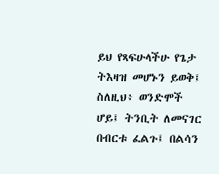ይህ የጻፍሁላችሁ የጌታ ትእዛዝ መሆኑን ይወቅ፤
ስለዚህ፥ ወንድሞች ሆይ፤ ትንቢት ለመናገር በብርቱ ፈልጉ፤ በልሳን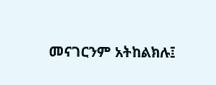መናገርንም አትከልክሉ፤